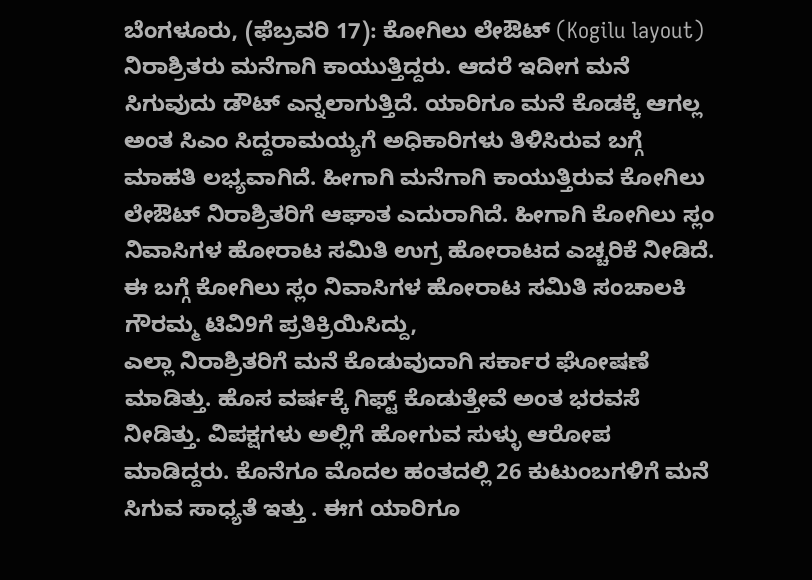ಬೆಂಗಳೂರು, (ಫೆಬ್ರವರಿ 17): ಕೋಗಿಲು ಲೇಔಟ್ (Kogilu layout) ನಿರಾಶ್ರಿತರು ಮನೆಗಾಗಿ ಕಾಯುತ್ತಿದ್ದರು. ಆದರೆ ಇದೀಗ ಮನೆ ಸಿಗುವುದು ಡೌಟ್ ಎನ್ನಲಾಗುತ್ತಿದೆ. ಯಾರಿಗೂ ಮನೆ ಕೊಡಕ್ಕೆ ಆಗಲ್ಲ ಅಂತ ಸಿಎಂ ಸಿದ್ದರಾಮಯ್ಯಗೆ ಅಧಿಕಾರಿಗಳು ತಿಳಿಸಿರುವ ಬಗ್ಗೆ ಮಾಹತಿ ಲಭ್ಯವಾಗಿದೆ. ಹೀಗಾಗಿ ಮನೆಗಾಗಿ ಕಾಯುತ್ತಿರುವ ಕೋಗಿಲು ಲೇಔಟ್ ನಿರಾಶ್ರಿತರಿಗೆ ಆಘಾತ ಎದುರಾಗಿದೆ. ಹೀಗಾಗಿ ಕೋಗಿಲು ಸ್ಲಂ ನಿವಾಸಿಗಳ ಹೋರಾಟ ಸಮಿತಿ ಉಗ್ರ ಹೋರಾಟದ ಎಚ್ಚರಿಕೆ ನೀಡಿದೆ.
ಈ ಬಗ್ಗೆ ಕೋಗಿಲು ಸ್ಲಂ ನಿವಾಸಿಗಳ ಹೋರಾಟ ಸಮಿತಿ ಸಂಚಾಲಕಿ ಗೌರಮ್ಮ ಟಿವಿ9ಗೆ ಪ್ರತಿಕ್ರಿಯಿಸಿದ್ದು,
ಎಲ್ಲಾ ನಿರಾಶ್ರಿತರಿಗೆ ಮನೆ ಕೊಡುವುದಾಗಿ ಸರ್ಕಾರ ಘೋಷಣೆ ಮಾಡಿತ್ತು. ಹೊಸ ವರ್ಷಕ್ಕೆ ಗಿಫ್ಟ್ ಕೊಡುತ್ತೇವೆ ಅಂತ ಭರವಸೆ ನೀಡಿತ್ತು. ವಿಪಕ್ಷಗಳು ಅಲ್ಲಿಗೆ ಹೋಗುವ ಸುಳ್ಳು ಆರೋಪ ಮಾಡಿದ್ದರು. ಕೊನೆಗೂ ಮೊದಲ ಹಂತದಲ್ಲಿ 26 ಕುಟುಂಬಗಳಿಗೆ ಮನೆ ಸಿಗುವ ಸಾಧ್ಯತೆ ಇತ್ತು . ಈಗ ಯಾರಿಗೂ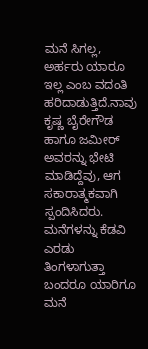ಮನೆ ಸಿಗಲ್ಲ, ಅರ್ಹರು ಯಾರೂ ಇಲ್ಲ ಎಂಬ ವದಂತಿ ಹರಿದಾಡುತ್ತಿದೆ.ನಾವು ಕೃಷ್ಣ ಬೈರೇಗೌಡ ಹಾಗೂ ಜಮೀರ್ ಅವರನ್ನು ಭೇಟಿ ಮಾಡಿದ್ದೆವು, ಆಗ ಸಕಾರಾತ್ಮಕವಾಗಿ ಸ್ಪಂದಿಸಿದರು. ಮನೆಗಳನ್ನು ಕೆಡವಿ ಎರಡು ತಿಂಗಳಾಗುತ್ತಾ ಬಂದರೂ ಯಾರಿಗೂ ಮನೆ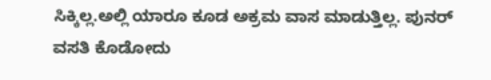ಸಿಕ್ಕಿಲ್ಲ.ಅಲ್ಲಿ ಯಾರೂ ಕೂಡ ಅಕ್ರಮ ವಾಸ ಮಾಡುತ್ತಿಲ್ಲ. ಪುನರ್ ವಸತಿ ಕೊಡೋದು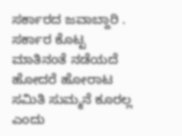ಸರ್ಕಾರದ ಜವಾಬ್ದಾರಿ . ಸರ್ಕಾರ ಕೊಟ್ಟ ಮಾತಿನಂತೆ ನಡೆಯದೆ ಹೋದರೆ ಹೋರಾಟ ಸಮಿತಿ ಸುಮ್ಮನೆ ಕೂರಲ್ಲ ಎಂದು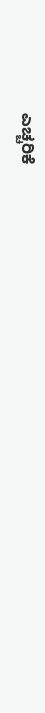ಎಚ್ಚರಿಕೆ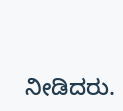ನೀಡಿದರು.